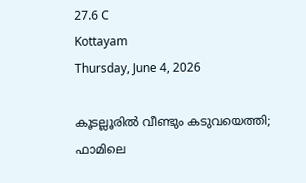27.6 C
Kottayam
Thursday, June 4, 2026

കൂടല്ലൂരിൽ വീണ്ടും കടുവയെത്തി; ഫാമിലെ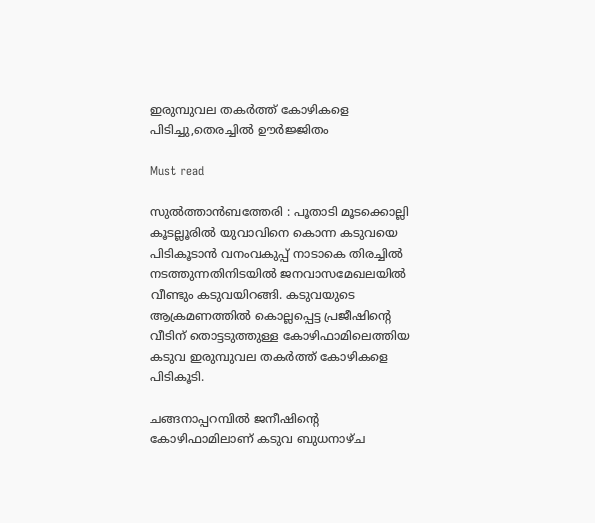ഇരുമ്പുവല തകർത്ത് കോഴികളെ പിടിച്ചു,തെരച്ചില്‍ ഊര്‍ജ്ജിതം

Must read

സുൽത്താൻബത്തേരി : പൂതാടി മൂടക്കൊല്ലി കൂടല്ലൂരിൽ യുവാവിനെ കൊന്ന കടുവയെ പിടികൂടാൻ വനംവകുപ്പ് നാടാകെ തിരച്ചിൽ നടത്തുന്നതിനിടയിൽ ജനവാസമേഖലയിൽ വീണ്ടും കടുവയിറങ്ങി. കടുവയുടെ ആക്രമണത്തിൽ കൊല്ലപ്പെട്ട പ്രജീഷിന്റെ വീടിന് തൊട്ടടുത്തുള്ള കോഴിഫാമിലെത്തിയ കടുവ ഇരുമ്പുവല തകർത്ത് കോഴികളെ പിടികൂടി.

ചങ്ങനാപ്പറമ്പിൽ ജനീഷിന്റെ കോഴിഫാമിലാണ് കടുവ ബുധനാഴ്ച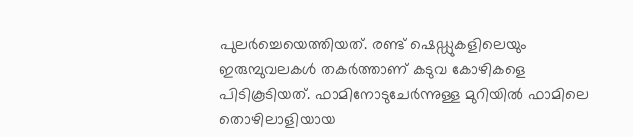പുലർച്ചെയെത്തിയത്. രണ്ട് ഷെഡ്ഡുകളിലെയും ഇരുമ്പുവലകൾ തകർത്താണ് കടുവ കോഴികളെ പിടികൂടിയത്. ഫാമിനോടുചേർന്നുള്ള മുറിയിൽ ഫാമിലെ തൊഴിലാളിയായ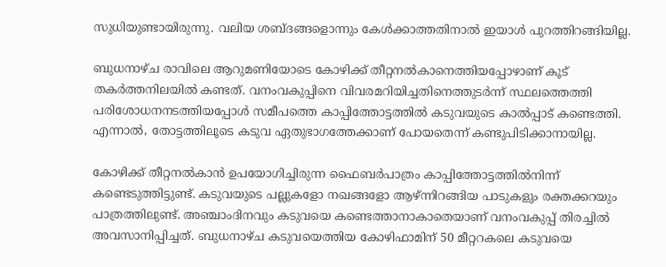സുധിയുണ്ടായിരുന്നു. വലിയ ശബ്ദങ്ങളൊന്നും കേൾക്കാത്തതിനാൽ ഇയാൾ പുറത്തിറങ്ങിയില്ല.

ബുധനാഴ്ച രാവിലെ ആറുമണിയോടെ കോഴിക്ക് തീറ്റനൽകാനെത്തിയപ്പോഴാണ് കൂട് തകർത്തനിലയിൽ കണ്ടത്. വനംവകുപ്പിനെ വിവരമറിയിച്ചതിനെത്തുടർന്ന് സ്ഥലത്തെത്തി പരിശോധനനടത്തിയപ്പോൾ സമീപത്തെ കാപ്പിത്തോട്ടത്തിൽ കടുവയുടെ കാൽപ്പാട് കണ്ടെത്തി. എന്നാൽ, തോട്ടത്തിലൂടെ കടുവ ഏതുഭാഗത്തേക്കാണ് പോയതെന്ന് കണ്ടുപിടിക്കാനായില്ല.

കോഴിക്ക് തീറ്റനൽകാൻ ഉപയോഗിച്ചിരുന്ന ഫൈബർപാത്രം കാപ്പിത്തോട്ടത്തിൽനിന്ന് കണ്ടെടുത്തിട്ടുണ്ട്. കടുവയുടെ പല്ലുകളോ നഖങ്ങളോ ആഴ്ന്നിറങ്ങിയ പാടുകളും രക്തക്കറയും പാത്രത്തിലുണ്ട്. അഞ്ചാംദിനവും കടുവയെ കണ്ടെത്താനാകാതെയാണ് വനംവകുപ്പ് തിരച്ചിൽ അവസാനിപ്പിച്ചത്. ബുധനാഴ്ച കടുവയെത്തിയ കോഴിഫാമിന് 50 മീറ്ററകലെ കടുവയെ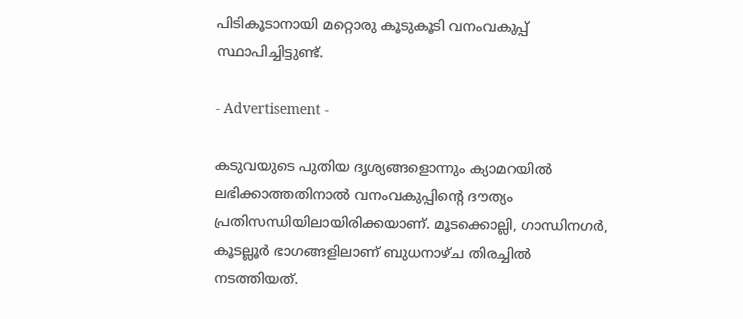പിടികൂടാനായി മറ്റൊരു കൂടുകൂടി വനംവകുപ്പ് സ്ഥാപിച്ചിട്ടുണ്ട്.

- Advertisement -

കടുവയുടെ പുതിയ ദൃശ്യങ്ങളൊന്നും ക്യാമറയിൽ ലഭിക്കാത്തതിനാൽ വനംവകുപ്പിന്റെ ദൗത്യം പ്രതിസന്ധിയിലായിരിക്കയാണ്. മൂടക്കൊല്ലി, ഗാന്ധിനഗർ, കൂടല്ലൂർ ഭാഗങ്ങളിലാണ് ബുധനാഴ്ച തിരച്ചിൽ നടത്തിയത്.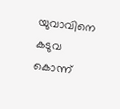യുവാവിനെ കടുവ കൊന്ന്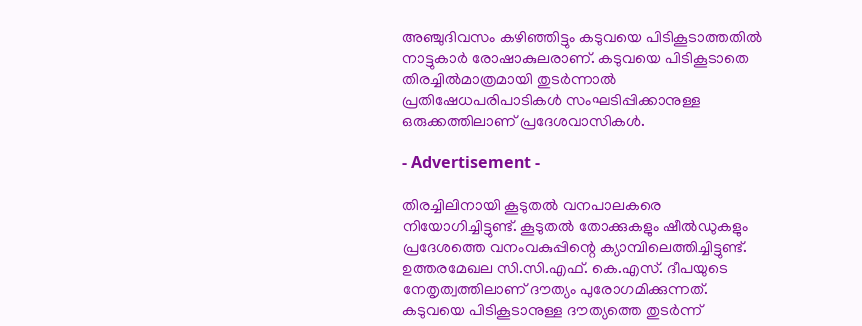അഞ്ചുദിവസം കഴിഞ്ഞിട്ടും കടുവയെ പിടികൂടാത്തതിൽ നാട്ടുകാർ രോഷാകുലരാണ്. കടുവയെ പിടികൂടാതെ തിരച്ചിൽമാത്രമായി തുടർന്നാൽ പ്രതിഷേധപരിപാടികൾ സംഘടിപ്പിക്കാനുള്ള ഒരുക്കത്തിലാണ് പ്രദേശവാസികൾ.

- Advertisement -

തിരച്ചിലിനായി കൂടുതൽ വനപാലകരെ നിയോഗിച്ചിട്ടുണ്ട്. കൂടുതൽ തോക്കുകളും ഷീൽഡുകളും പ്രദേശത്തെ വനംവകുപ്പിന്റെ ക്യാമ്പിലെത്തിച്ചിട്ടുണ്ട്. ഉത്തരമേഖല സി.സി.എഫ്. കെ.എസ്. ദീപയുടെ നേതൃത്വത്തിലാണ് ദൗത്യം പുരോഗമിക്കുന്നത്. കടുവയെ പിടികൂടാനുള്ള ദൗത്യത്തെ തുടർന്ന്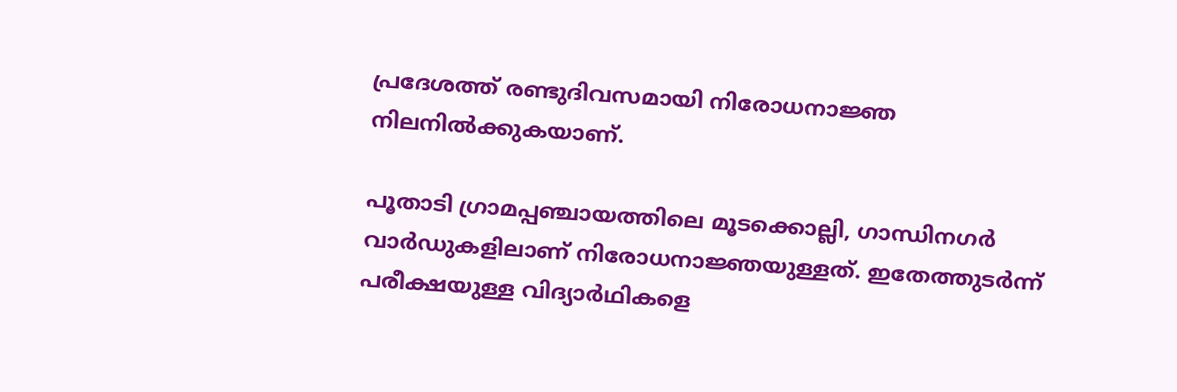പ്രദേശത്ത് രണ്ടുദിവസമായി നിരോധനാജ്ഞ നിലനിൽക്കുകയാണ്.

പൂതാടി ഗ്രാമപ്പഞ്ചായത്തിലെ മൂടക്കൊല്ലി, ഗാന്ധിനഗർ വാർഡുകളിലാണ് നിരോധനാജ്ഞയുള്ളത്. ഇതേത്തുടർന്ന് പരീക്ഷയുള്ള വിദ്യാർഥികളെ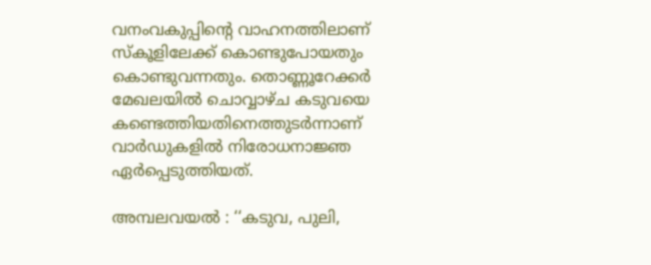വനംവകുപ്പിന്റെ വാഹനത്തിലാണ് സ്കൂളിലേക്ക് കൊണ്ടുപോയതും കൊണ്ടുവന്നതും. തൊണ്ണൂറേക്കർ മേഖലയിൽ ചൊവ്വാഴ്ച കടുവയെ കണ്ടെത്തിയതിനെത്തുടർന്നാണ് വാർഡുകളിൽ നിരോധനാജ്ഞ ഏർപ്പെടുത്തിയത്.

അമ്പലവയൽ : ‘‘കടുവ, പുലി,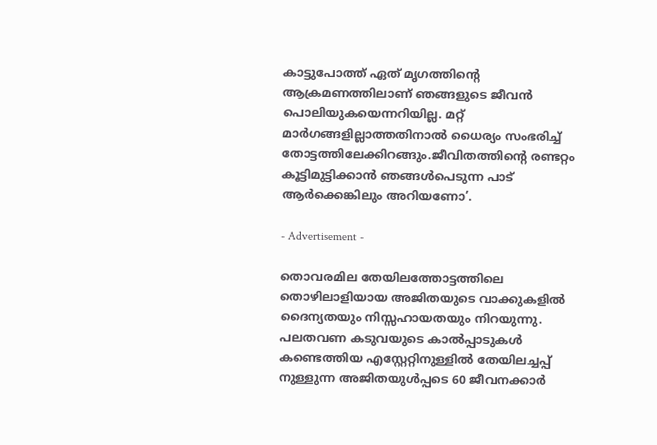കാട്ടുപോത്ത് ഏത് മൃഗത്തിന്റെ ആക്രമണത്തിലാണ് ഞങ്ങളുടെ ജീവൻ പൊലിയുകയെന്നറിയില്ല. മറ്റ് മാർഗങ്ങളില്ലാത്തതിനാൽ ധൈര്യം സംഭരിച്ച് തോട്ടത്തിലേക്കിറങ്ങും.ജീവിതത്തിന്റെ രണ്ടറ്റം കൂട്ടിമുട്ടിക്കാൻ ഞങ്ങൾപെടുന്ന പാട് ആർക്കെങ്കിലും അറിയണോ’.

- Advertisement -

തൊവരമില തേയിലത്തോട്ടത്തിലെ തൊഴിലാളിയായ അജിതയുടെ വാക്കുകളിൽ ദൈന്യതയും നിസ്സഹായതയും നിറയുന്നു. പലതവണ കടുവയുടെ കാൽപ്പാടുകൾ കണ്ടെത്തിയ എസ്റ്റേറ്റിനുള്ളിൽ തേയിലച്ചപ്പ് നുള്ളുന്ന അജിതയുൾപ്പടെ 60 ജീവനക്കാർ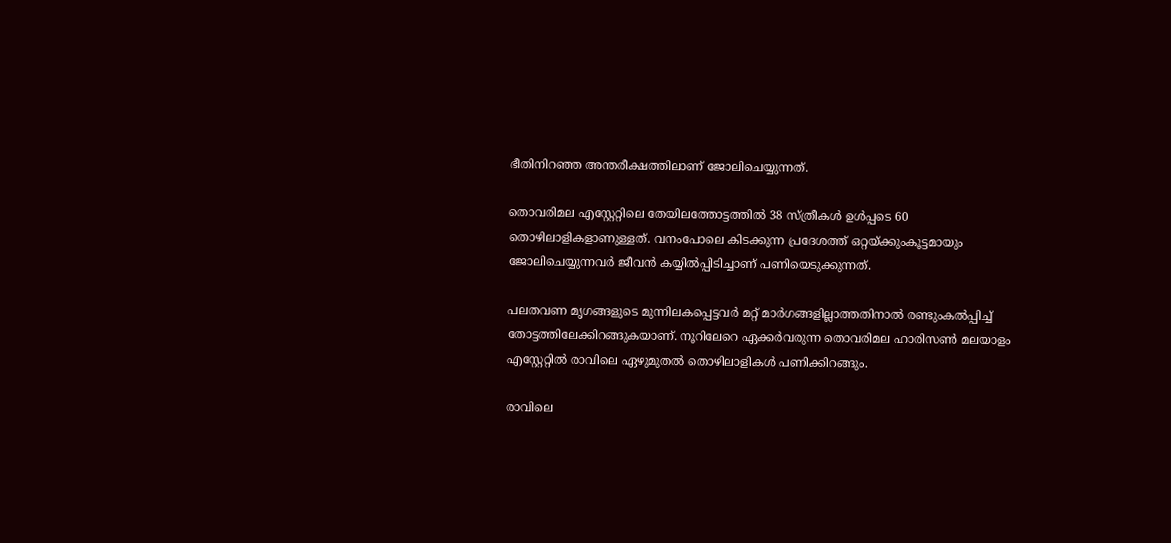ഭീതിനിറഞ്ഞ അന്തരീക്ഷത്തിലാണ് ജോലിചെയ്യുന്നത്.

തൊവരിമല എസ്റ്റേറ്റിലെ തേയിലത്തോട്ടത്തിൽ 38 സ്ത്രീകൾ ഉൾപ്പടെ 60 തൊഴിലാളികളാണുള്ളത്. വനംപോലെ കിടക്കുന്ന പ്രദേശത്ത് ഒറ്റയ്ക്കുംകൂട്ടമായും ജോലിചെയ്യുന്നവർ ജീവൻ കയ്യിൽപ്പിടിച്ചാണ് പണിയെടുക്കുന്നത്.

പലതവണ മൃഗങ്ങളുടെ മുന്നിലകപ്പെട്ടവർ മറ്റ് മാർഗങ്ങളില്ലാത്തതിനാൽ രണ്ടുംകൽപ്പിച്ച് തോട്ടത്തിലേക്കിറങ്ങുകയാണ്. നൂറിലേറെ ഏക്കർവരുന്ന തൊവരിമല ഹാരിസൺ മലയാളം എസ്റ്റേറ്റിൽ രാവിലെ ഏഴുമുതൽ തൊഴിലാളികൾ പണിക്കിറങ്ങും.

രാവിലെ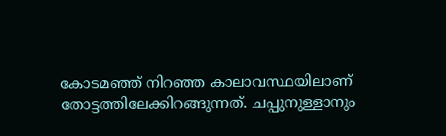കോടമഞ്ഞ് നിറഞ്ഞ കാലാവസ്ഥയിലാണ് തോട്ടത്തിലേക്കിറങ്ങുന്നത്. ചപ്പുനുള്ളാനും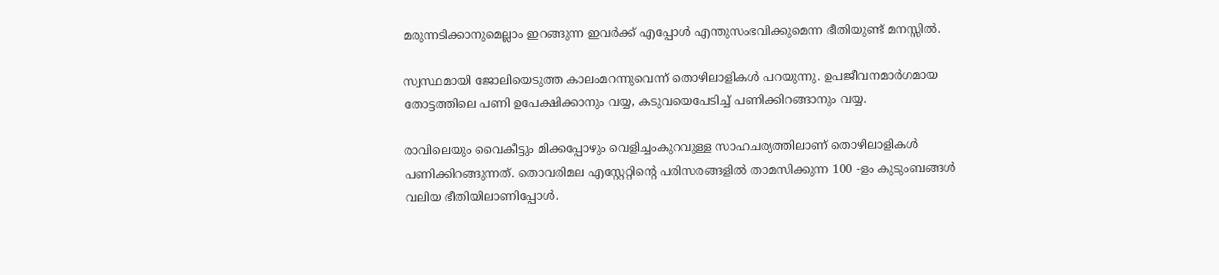മരുന്നടിക്കാനുമെല്ലാം ഇറങ്ങുന്ന ഇവർക്ക് എപ്പോൾ എന്തുസംഭവിക്കുമെന്ന ഭീതിയുണ്ട് മനസ്സിൽ.

സ്വസ്ഥമായി ജോലിയെടുത്ത കാലംമറന്നുവെന്ന് തൊഴിലാളികൾ പറയുന്നു. ഉപജീവനമാർഗമായ തോട്ടത്തിലെ പണി ഉപേക്ഷിക്കാനും വയ്യ, കടുവയെപേടിച്ച് പണിക്കിറങ്ങാനും വയ്യ.

രാവിലെയും വൈകീട്ടും മിക്കപ്പോഴും വെളിച്ചംകുറവുള്ള സാഹചര്യത്തിലാണ് തൊഴിലാളികൾ പണിക്കിറങ്ങുന്നത്. തൊവരിമല എസ്റ്റേറ്റിന്റെ പരിസരങ്ങളിൽ താമസിക്കുന്ന 100 -ളം കുടുംബങ്ങൾ വലിയ ഭീതിയിലാണിപ്പോൾ.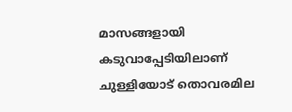മാസങ്ങളായി കടുവാപ്പേടിയിലാണ് ചുള്ളിയോട് തൊവരമില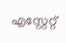എസ്റ്റേറ്റ്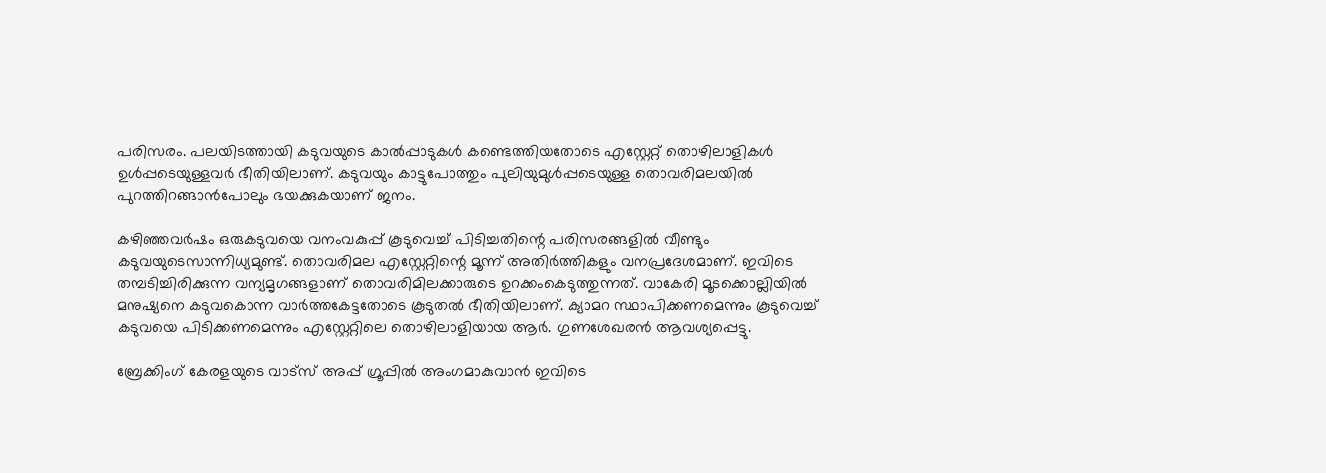പരിസരം. പലയിടത്തായി കടുവയുടെ കാൽപ്പാടുകൾ കണ്ടെത്തിയതോടെ എസ്റ്റേറ്റ് തൊഴിലാളികൾ ഉൾപ്പടെയുള്ളവർ ഭീതിയിലാണ്. കടുവയും കാട്ടുപോത്തും പുലിയുമുൾപ്പടെയുള്ള തൊവരിമലയിൽ പുറത്തിറങ്ങാൻപോലും ഭയക്കുകയാണ് ജനം.

കഴിഞ്ഞവർഷം ഒരുകടുവയെ വനംവകുപ്പ് കൂടുവെച്ച് പിടിച്ചതിന്റെ പരിസരങ്ങളിൽ വീണ്ടും കടുവയുടെസാന്നിധ്യമുണ്ട്. തൊവരിമല എസ്റ്റേറ്റിന്റെ മൂന്ന് അതിർത്തികളും വനപ്രദേശമാണ്. ഇവിടെ തമ്പടിച്ചിരിക്കുന്ന വന്യമൃഗങ്ങളാണ് തൊവരിമിലക്കാരുടെ ഉറക്കംകെടുത്തുന്നത്. വാകേരി മൂടക്കൊല്ലിയിൽ മനുഷ്യനെ കടുവകൊന്ന വാർത്തകേട്ടതോടെ കൂടുതൽ ഭീതിയിലാണ്. ക്യാമറ സ്ഥാപിക്കണമെന്നും കൂടുവെച്ച് കടുവയെ പിടിക്കണമെന്നും എസ്റ്റേറ്റിലെ തൊഴിലാളിയായ ആർ. ഗുണശേഖരൻ ആവശ്യപ്പെട്ടു.

ബ്രേക്കിംഗ് കേരളയുടെ വാട്സ് അപ്പ് ഗ്രൂപ്പിൽ അംഗമാകുവാൻ ഇവിടെ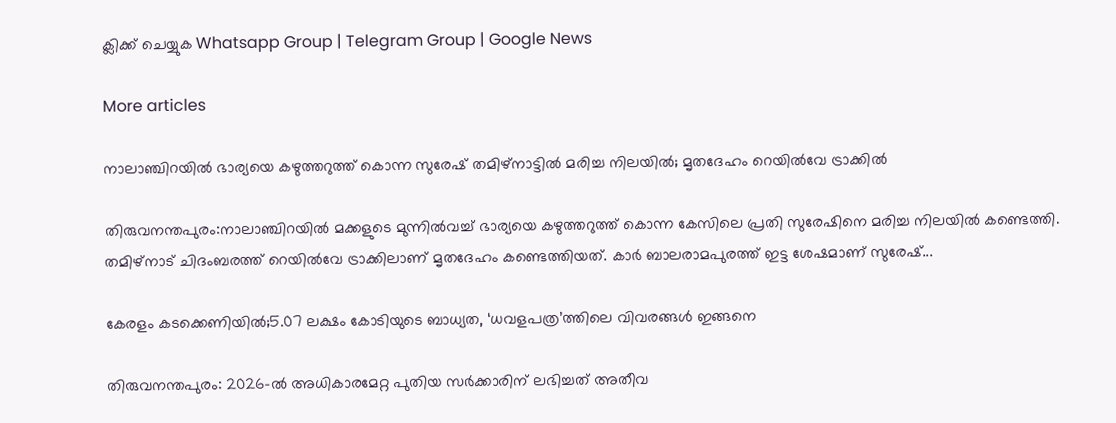ക്ലിക്ക് ചെയ്യുക Whatsapp Group | Telegram Group | Google News

More articles

നാലാഞ്ചിറയിൽ ഭാര്യയെ കഴുത്തറുത്ത് കൊന്ന സുരേഷ് തമിഴ്‌നാട്ടിൽ മരിച്ച നിലയിൽ; മൃതദേഹം റെയിൽവേ ട്രാക്കിൽ

തിരുവനന്തപുരം:നാലാഞ്ചിറയിൽ മക്കളുടെ മുന്നിൽവച്ച് ഭാര്യയെ കഴുത്തറുത്ത് കൊന്ന കേസിലെ പ്രതി സുരേഷിനെ മരിച്ച നിലയിൽ കണ്ടെത്തി. തമിഴ്‌നാട് ചിദംബരത്ത് റെയിൽവേ ട്രാക്കിലാണ് മൃതദേഹം കണ്ടെത്തിയത്. കാർ ബാലരാമപുരത്ത് ഇട്ട ശേഷമാണ് സുരേഷ്...

കേരളം കടക്കെണിയിൽ;5.07 ലക്ഷം കോടിയുടെ ബാധ്യത, ‘ധവളപത്ര’ത്തിലെ വിവരങ്ങൾ ഇങ്ങനെ

തിരുവനന്തപുരം: 2026-ൽ അധികാരമേറ്റ പുതിയ സർക്കാരിന് ലഭിച്ചത് അതീവ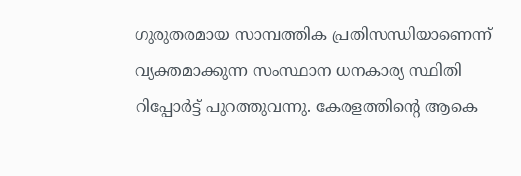ഗുരുതരമായ സാമ്പത്തിക പ്രതിസന്ധിയാണെന്ന് വ്യക്തമാക്കുന്ന സംസ്ഥാന ധനകാര്യ സ്ഥിതി റിപ്പോർട്ട് പുറത്തുവന്നു. കേരളത്തിന്റെ ആകെ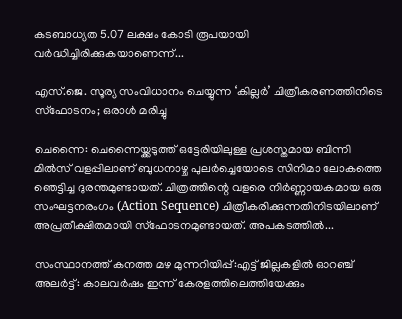കടബാധ്യത 5.07 ലക്ഷം കോടി രൂപയായി വർദ്ധിച്ചിരിക്കുകയാണെന്ന്...

എസ്.ജെ. സൂര്യ സംവിധാനം ചെയ്യുന്ന ‘കില്ലർ’ ചിത്രീകരണത്തിനിടെ സ്ഫോടനം; ഒരാൾ മരിച്ചു

ചെന്നൈ: ചെന്നൈയ്ക്കടുത്ത് ഒട്ടേരിയിലുള്ള പ്രശസ്തമായ ബിന്നി മിൽസ് വളപ്പിലാണ് ബുധനാഴ്ച പുലർച്ചെയോടെ സിനിമാ ലോകത്തെ ഞെട്ടിച്ച ദുരന്തമുണ്ടായത്. ചിത്രത്തിന്റെ വളരെ നിർണ്ണായകമായ ഒരു സംഘട്ടനരംഗം (Action Sequence) ചിത്രീകരിക്കുന്നതിനിടയിലാണ് അപ്രതീക്ഷിതമായി സ്ഫോടനമുണ്ടായത്. അപകടത്തിൽ...

സംസ്ഥാനത്ത് കനത്ത മഴ മുന്നറിയിപ്പ്:എട്ട് ജില്ലകളില്‍ ഓറഞ്ച് അലര്‍ട്ട്: കാലവര്‍ഷം ഇന്ന് കേരളത്തിലെത്തിയേക്കും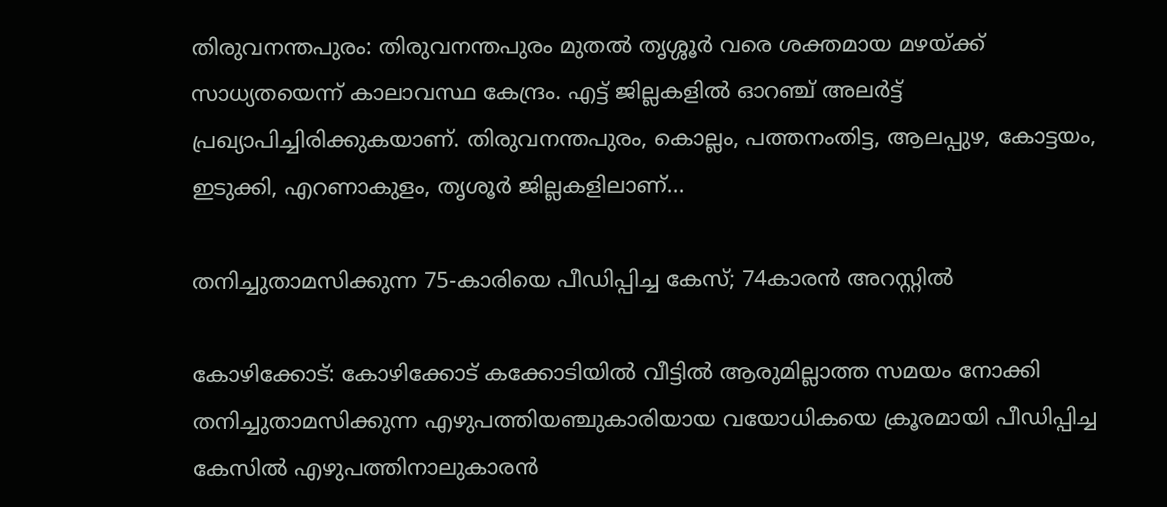തിരുവനന്തപുരം: തിരുവനന്തപുരം മുതല്‍ തൃശ്ശൂര്‍ വരെ ശക്തമായ മഴയ്ക്ക് സാധ്യതയെന്ന് കാലാവസ്ഥ കേന്ദ്രം. എട്ട് ജില്ലകളില്‍ ഓറഞ്ച് അലര്‍ട്ട് പ്രഖ്യാപിച്ചിരിക്കുകയാണ്. തിരുവനന്തപുരം, കൊല്ലം, പത്തനംതിട്ട, ആലപ്പുഴ, കോട്ടയം, ഇടുക്കി, എറണാകുളം, തൃശൂര്‍ ജില്ലകളിലാണ്...

തനിച്ചുതാമസിക്കുന്ന 75-കാരിയെ പീഡിപ്പിച്ച കേസ്; 74കാരന്‍ അറസ്റ്റില്‍

കോഴിക്കോട്: കോഴിക്കോട് കക്കോടിയിൽ വീട്ടിൽ ആരുമില്ലാത്ത സമയം നോക്കി തനിച്ചുതാമസിക്കുന്ന എഴുപത്തിയഞ്ചുകാരിയായ വയോധികയെ ക്രൂരമായി പീഡിപ്പിച്ച കേസിൽ എഴുപത്തിനാലുകാരൻ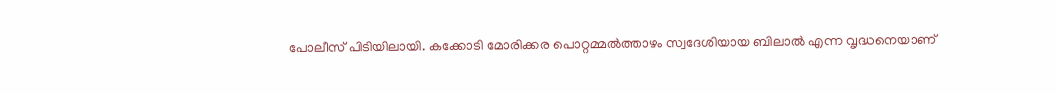പോലീസ് പിടിയിലായി. കക്കോടി മോരിക്കര പൊറ്റമ്മൽത്താഴം സ്വദേശിയായ ബിലാൽ എന്ന വൃദ്ധനെയാണ്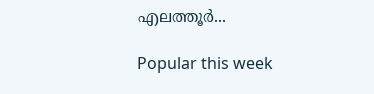എലത്തൂർ...

Popular this week